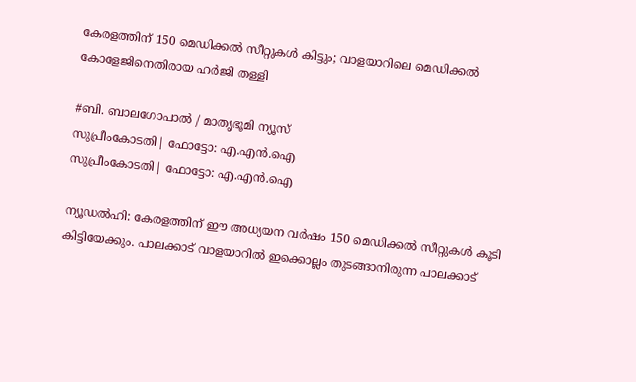കേരളത്തിന് 150 മെഡിക്കല്‍ സീറ്റുകള്‍ കിട്ടും; വാളയാറിലെ മെഡിക്കല്‍ കോളേജിനെതിരായ ഹര്‍ജി തള്ളി

#ബി. ബാലഗോപാല്‍ / മാതൃഭൂമി ന്യൂസ്
സുപ്രീംകോടതി| ഫോട്ടോ: എ.എന്‍.ഐ
സുപ്രീംകോടതി| ഫോട്ടോ: എ.എന്‍.ഐ

ന്യൂഡല്‍ഹി: കേരളത്തിന് ഈ അധ്യയന വര്‍ഷം 150 മെഡിക്കല്‍ സീറ്റുകള്‍ കൂടി കിട്ടിയേക്കും. പാലക്കാട് വാളയാറില്‍ ഇക്കൊല്ലം തുടങ്ങാനിരുന്ന പാലക്കാട്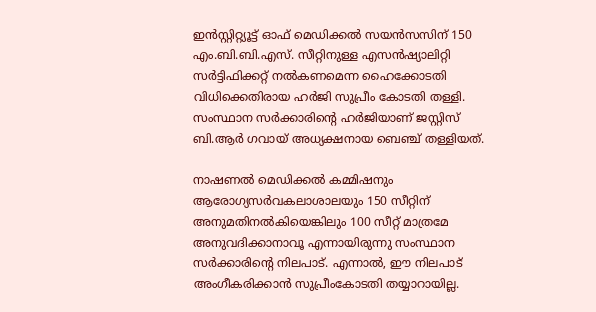ഇന്‍സ്റ്റിറ്റ്യൂട്ട് ഓഫ് മെഡിക്കല്‍ സയന്‍സസിന് 150 എം.ബി.ബി.എസ്. സീറ്റിനുള്ള എസന്‍ഷ്യാലിറ്റി സര്‍ട്ടിഫിക്കറ്റ് നല്‍കണമെന്ന ഹൈക്കോടതി വിധിക്കെതിരായ ഹര്‍ജി സുപ്രീം കോടതി തള്ളി. സംസ്ഥാന സര്‍ക്കാരിന്റെ ഹര്‍ജിയാണ് ജസ്റ്റിസ് ബി.ആര്‍ ഗവായ് അധ്യക്ഷനായ ബെഞ്ച് തള്ളിയത്.

നാഷണല്‍ മെഡിക്കല്‍ കമ്മിഷനും ആരോഗ്യസര്‍വകലാശാലയും 150 സീറ്റിന് അനുമതിനല്‍കിയെങ്കിലും 100 സീറ്റ് മാത്രമേ അനുവദിക്കാനാവൂ എന്നായിരുന്നു സംസ്ഥാന സര്‍ക്കാരിന്റെ നിലപാട്. എന്നാല്‍, ഈ നിലപാട് അംഗീകരിക്കാന്‍ സുപ്രീംകോടതി തയ്യാറായില്ല.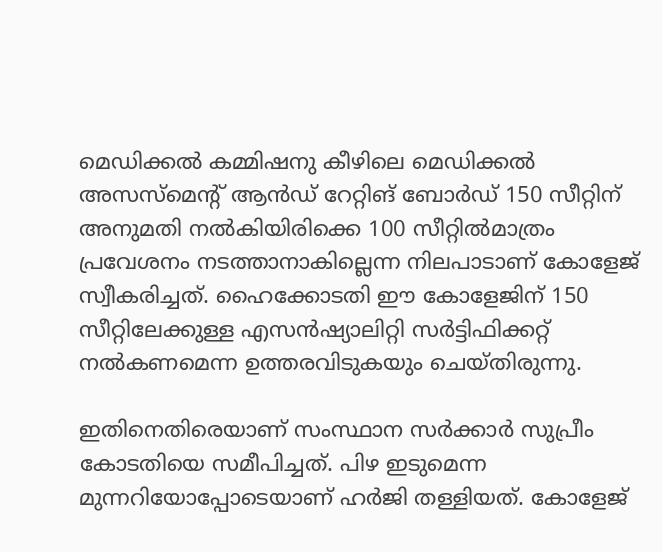മെഡിക്കല്‍ കമ്മിഷനു കീഴിലെ മെഡിക്കല്‍ അസസ്മെന്റ് ആന്‍ഡ് റേറ്റിങ് ബോര്‍ഡ് 150 സീറ്റിന് അനുമതി നല്‍കിയിരിക്കെ 100 സീറ്റില്‍മാത്രം പ്രവേശനം നടത്താനാകില്ലെന്ന നിലപാടാണ് കോളേജ് സ്വീകരിച്ചത്. ഹൈക്കോടതി ഈ കോളേജിന് 150 സീറ്റിലേക്കുള്ള എസന്‍ഷ്യാലിറ്റി സര്‍ട്ടിഫിക്കറ്റ് നല്‍കണമെന്ന ഉത്തരവിടുകയും ചെയ്തിരുന്നു.

ഇതിനെതിരെയാണ് സംസ്ഥാന സര്‍ക്കാര്‍ സുപ്രീം കോടതിയെ സമീപിച്ചത്. പിഴ ഇടുമെന്ന മുന്നറിയോപ്പോടെയാണ് ഹര്‍ജി തള്ളിയത്. കോളേജ്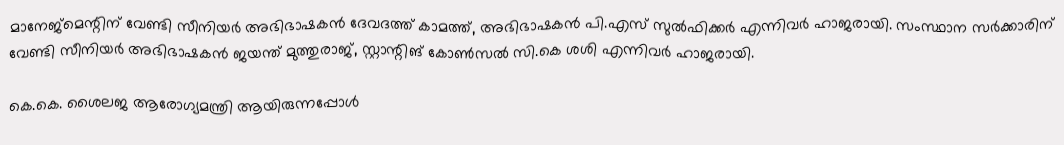മാനേജ്മെന്റിന് വേണ്ടി സീനിയര്‍ അഭിഭാഷകന്‍ ദേവദത്ത് കാമത്ത്, അഭിഭാഷകന്‍ പി.എസ് സുല്‍ഫിക്കര്‍ എന്നിവര്‍ ഹാജരായി. സംസ്ഥാന സര്‍ക്കാരിന് വേണ്ടി സീനിയര്‍ അഭിഭാഷകന്‍ ജയന്ത് മുത്തുരാജ്, സ്റ്റാന്റിങ് കോണ്‍സല്‍ സി.കെ ശശി എന്നിവര്‍ ഹാജരായി.

കെ.കെ. ശൈലജ ആരോഗ്യമന്ത്രി ആയിരുന്നപ്പോള്‍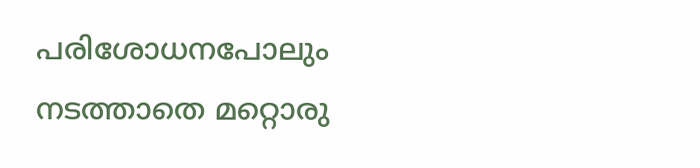പരിശോധനപോലും നടത്താതെ മറ്റൊരു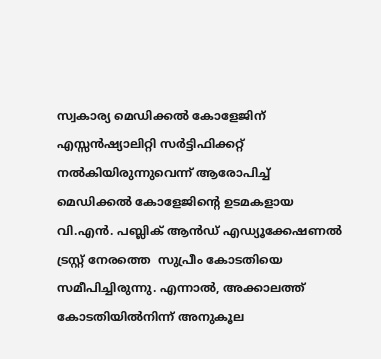സ്വകാര്യ മെഡിക്കല്‍ കോളേജിന് എസ്സന്‍ഷ്യാലിറ്റി സര്‍ട്ടിഫിക്കറ്റ് നല്‍കിയിരുന്നുവെന്ന് ആരോപിച്ച് മെഡിക്കല്‍ കോളേജിന്റെ ഉടമകളായ വി.എന്‍. പബ്ലിക് ആന്‍ഡ് എഡ്യൂക്കേഷണല്‍ ട്രസ്റ്റ് നേരത്തെ  സുപ്രീം കോടതിയെ സമീപിച്ചിരുന്നു. എന്നാല്‍, അക്കാലത്ത് കോടതിയില്‍നിന്ന് അനുകൂല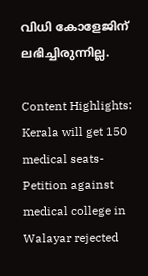വിധി കോളേജിന് ലഭിച്ചിരുന്നില്ല.

Content Highlights: Kerala will get 150 medical seats-Petition against medical college in Walayar rejected